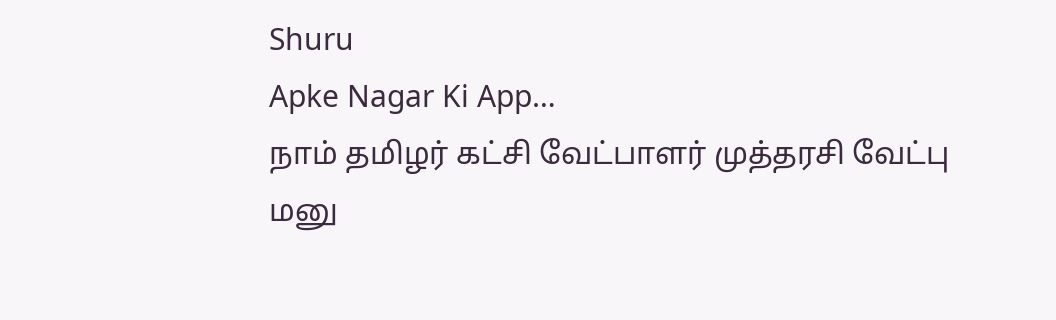Shuru
Apke Nagar Ki App…
நாம் தமிழர் கட்சி வேட்பாளர் முத்தரசி வேட்பு மனு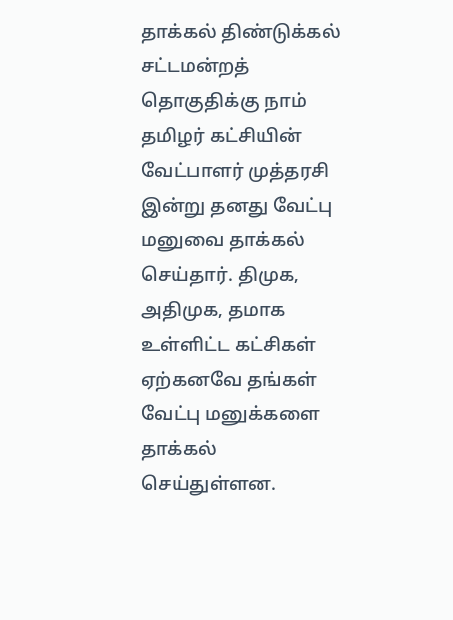தாக்கல் திண்டுக்கல் சட்டமன்றத் தொகுதிக்கு நாம் தமிழர் கட்சியின் வேட்பாளர் முத்தரசி இன்று தனது வேட்பு மனுவை தாக்கல் செய்தார். திமுக, அதிமுக, தமாக உள்ளிட்ட கட்சிகள் ஏற்கனவே தங்கள் வேட்பு மனுக்களை தாக்கல் செய்துள்ளன.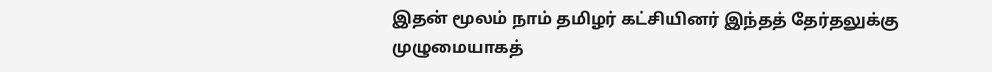இதன் மூலம் நாம் தமிழர் கட்சியினர் இந்தத் தேர்தலுக்கு முழுமையாகத்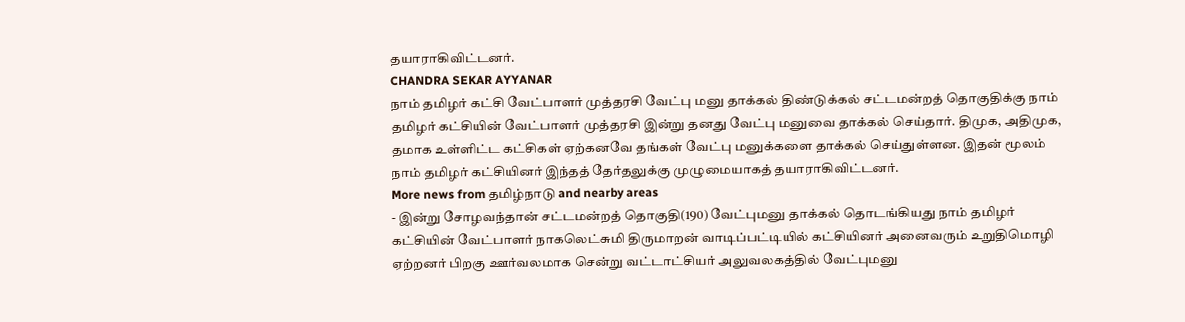தயாராகிவிட்டனர்.
CHANDRA SEKAR AYYANAR
நாம் தமிழர் கட்சி வேட்பாளர் முத்தரசி வேட்பு மனு தாக்கல் திண்டுக்கல் சட்டமன்றத் தொகுதிக்கு நாம் தமிழர் கட்சியின் வேட்பாளர் முத்தரசி இன்று தனது வேட்பு மனுவை தாக்கல் செய்தார். திமுக, அதிமுக, தமாக உள்ளிட்ட கட்சிகள் ஏற்கனவே தங்கள் வேட்பு மனுக்களை தாக்கல் செய்துள்ளன. இதன் மூலம் நாம் தமிழர் கட்சியினர் இந்தத் தேர்தலுக்கு முழுமையாகத் தயாராகிவிட்டனர்.
More news from தமிழ்நாடு and nearby areas
- இன்று சோழவந்தான் சட்டமன்றத் தொகுதி(190) வேட்புமனு தாக்கல் தொடங்கியது நாம் தமிழர் கட்சியின் வேட்பாளர் நாகலெட்சுமி திருமாறன் வாடிப்பட்டியில் கட்சியினர் அனைவரும் உறுதிமொழி ஏற்றனர் பிறகு ஊர்வலமாக சென்று வட்டாட்சியர் அலுவலகத்தில் வேட்புமனு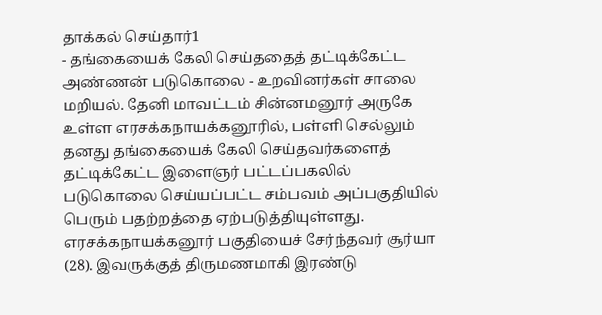தாக்கல் செய்தார்1
- தங்கையைக் கேலி செய்ததைத் தட்டிக்கேட்ட அண்ணன் படுகொலை - உறவினர்கள் சாலை மறியல். தேனி மாவட்டம் சின்னமனூர் அருகே உள்ள எரசக்கநாயக்கனூரில், பள்ளி செல்லும் தனது தங்கையைக் கேலி செய்தவர்களைத் தட்டிக்கேட்ட இளைஞர் பட்டப்பகலில் படுகொலை செய்யப்பட்ட சம்பவம் அப்பகுதியில் பெரும் பதற்றத்தை ஏற்படுத்தியுள்ளது. எரசக்கநாயக்கனூர் பகுதியைச் சேர்ந்தவர் சூர்யா (28). இவருக்குத் திருமணமாகி இரண்டு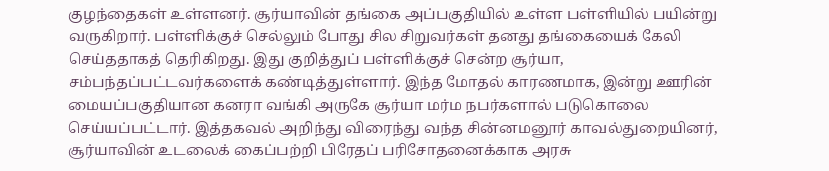குழந்தைகள் உள்ளனர். சூர்யாவின் தங்கை அப்பகுதியில் உள்ள பள்ளியில் பயின்று வருகிறார். பள்ளிக்குச் செல்லும் போது சில சிறுவர்கள் தனது தங்கையைக் கேலி செய்ததாகத் தெரிகிறது. இது குறித்துப் பள்ளிக்குச் சென்ற சூர்யா, சம்பந்தப்பட்டவர்களைக் கண்டித்துள்ளார். இந்த மோதல் காரணமாக, இன்று ஊரின் மையப்பகுதியான கனரா வங்கி அருகே சூர்யா மர்ம நபர்களால் படுகொலை செய்யப்பட்டார். இத்தகவல் அறிந்து விரைந்து வந்த சின்னமனூர் காவல்துறையினர், சூர்யாவின் உடலைக் கைப்பற்றி பிரேதப் பரிசோதனைக்காக அரசு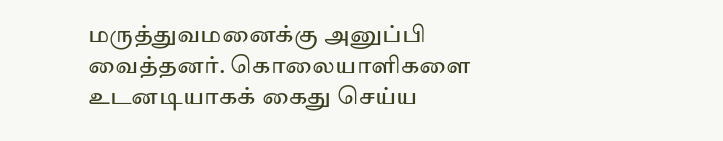மருத்துவமனைக்கு அனுப்பி வைத்தனர். கொலையாளிகளை உடனடியாகக் கைது செய்ய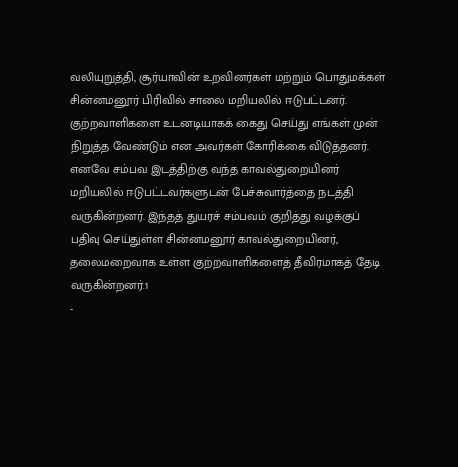வலியுறுத்தி, சூர்யாவின் உறவினர்கள் மற்றும் பொதுமக்கள் சின்னமனூர் பிரிவில் சாலை மறியலில் ஈடுபட்டனர். குற்றவாளிகளை உடனடியாகக் கைது செய்து எங்கள் முன் நிறுத்த வேண்டும் என அவர்கள் கோரிக்கை விடுத்தனர். எனவே சம்பவ இடத்திற்கு வந்த காவல்துறையினர் மறியலில் ஈடுபட்டவர்களுடன் பேச்சுவார்த்தை நடத்தி வருகின்றனர். இந்தத் துயரச் சம்பவம் குறித்து வழக்குப் பதிவு செய்துள்ள சின்னமனூர் காவல்துறையினர், தலைமறைவாக உள்ள குற்றவாளிகளைத் தீவிரமாகத் தேடி வருகின்றனர்.1
-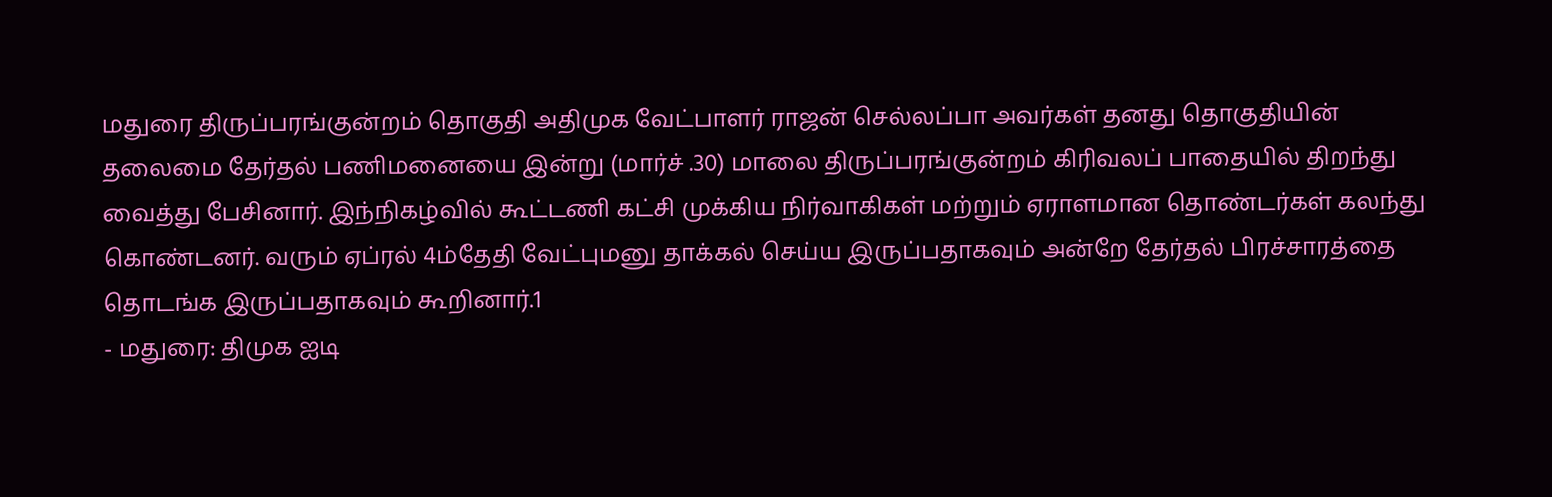மதுரை திருப்பரங்குன்றம் தொகுதி அதிமுக வேட்பாளர் ராஜன் செல்லப்பா அவர்கள் தனது தொகுதியின் தலைமை தேர்தல் பணிமனையை இன்று (மார்ச் .30) மாலை திருப்பரங்குன்றம் கிரிவலப் பாதையில் திறந்து வைத்து பேசினார். இந்நிகழ்வில் கூட்டணி கட்சி முக்கிய நிர்வாகிகள் மற்றும் ஏராளமான தொண்டர்கள் கலந்து கொண்டனர். வரும் ஏப்ரல் 4ம்தேதி வேட்புமனு தாக்கல் செய்ய இருப்பதாகவும் அன்றே தேர்தல் பிரச்சாரத்தை தொடங்க இருப்பதாகவும் கூறினார்.1
- மதுரை: திமுக ஐடி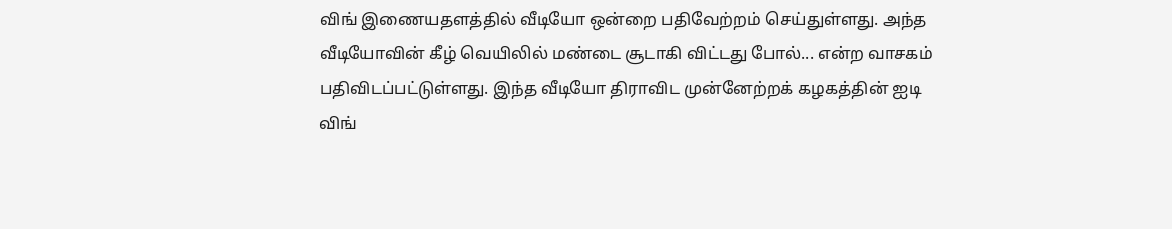விங் இணையதளத்தில் வீடியோ ஒன்றை பதிவேற்றம் செய்துள்ளது. அந்த வீடியோவின் கீழ் வெயிலில் மண்டை சூடாகி விட்டது போல்... என்ற வாசகம் பதிவிடப்பட்டுள்ளது. இந்த வீடியோ திராவிட முன்னேற்றக் கழகத்தின் ஐடி விங்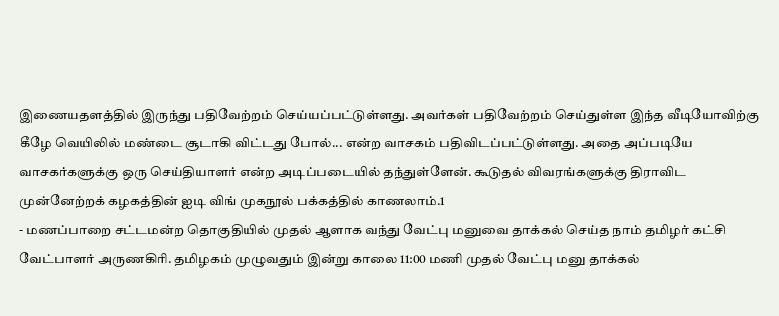இணையதளத்தில் இருந்து பதிவேற்றம் செய்யப்பட்டுள்ளது. அவர்கள் பதிவேற்றம் செய்துள்ள இந்த வீடியோவிற்கு கீழே வெயிலில் மண்டை சூடாகி விட்டது போல்... என்ற வாசகம் பதிவிடப்பட்டுள்ளது. அதை அப்படியே வாசகர்களுக்கு ஒரு செய்தியாளர் என்ற அடிப்படையில் தந்துள்ளேன். கூடுதல் விவரங்களுக்கு திராவிட முன்னேற்றக் கழகத்தின் ஐடி விங் முகநூல் பக்கத்தில் காணலாம்.1
- மணப்பாறை சட்டமன்ற தொகுதியில் முதல் ஆளாக வந்து வேட்பு மனுவை தாக்கல் செய்த நாம் தமிழர் கட்சி வேட்பாளர் அருணகிரி. தமிழகம் முழுவதும் இன்று காலை 11:00 மணி முதல் வேட்பு மனு தாக்கல்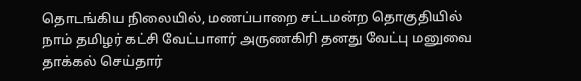தொடங்கிய நிலையில், மணப்பாறை சட்டமன்ற தொகுதியில் நாம் தமிழர் கட்சி வேட்பாளர் அருணகிரி தனது வேட்பு மனுவை தாக்கல் செய்தார்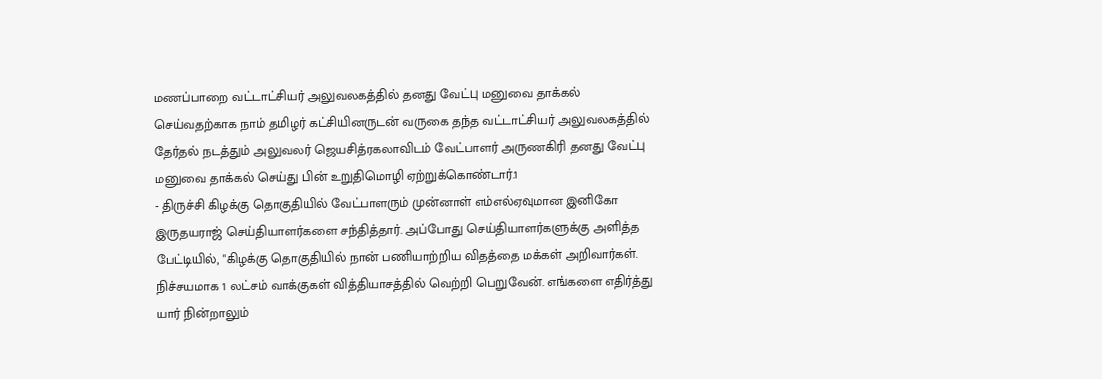மணப்பாறை வட்டாட்சியர் அலுவலகத்தில் தனது வேட்பு மனுவை தாக்கல் செய்வதற்காக நாம் தமிழர் கட்சியினருடன் வருகை தந்த வட்டாட்சியர் அலுவலகத்தில் தேர்தல் நடத்தும் அலுவலர் ஜெயசித்ரகலாவிடம் வேட்பாளர் அருணகிரி தனது வேட்பு மனுவை தாக்கல் செய்து பின் உறுதிமொழி ஏற்றுக்கொண்டார்.1
- திருச்சி கிழக்கு தொகுதியில் வேட்பாளரும் முன்னாள் எம்எல்ஏவுமான இனிகோ இருதயராஜ் செய்தியாளர்களை சந்தித்தார். அப்போது செய்தியாளர்களுக்கு அளித்த பேட்டியில், "கிழக்கு தொகுதியில் நான் பணியாற்றிய விதத்தை மக்கள் அறிவார்கள். நிச்சயமாக 1 லட்சம் வாக்குகள் வித்தியாசத்தில் வெற்றி பெறுவேன். எங்களை எதிர்த்து யார் நின்றாலும்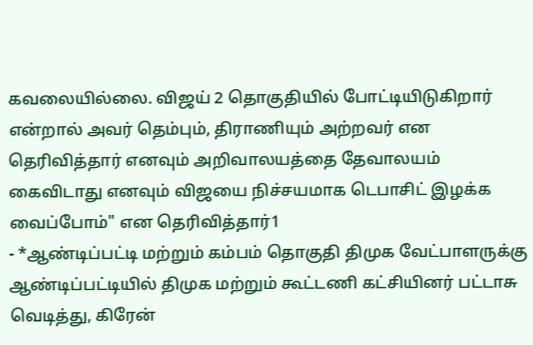கவலையில்லை. விஜய் 2 தொகுதியில் போட்டியிடுகிறார் என்றால் அவர் தெம்பும், திராணியும் அற்றவர் என தெரிவித்தார் எனவும் அறிவாலயத்தை தேவாலயம் கைவிடாது எனவும் விஜயை நிச்சயமாக டெபாசிட் இழக்க வைப்போம்" என தெரிவித்தார்1
- *ஆண்டிப்பட்டி மற்றும் கம்பம் தொகுதி திமுக வேட்பாளருக்கு ஆண்டிப்பட்டியில் திமுக மற்றும் கூட்டணி கட்சியினர் பட்டாசு வெடித்து, கிரேன்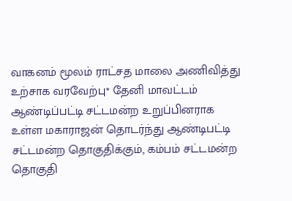வாகனம் மூலம் ராட்சத மாலை அணிவித்து உற்சாக வரவேற்பு* தேனி மாவட்டம் ஆண்டிப்பட்டி சட்டமன்ற உறுப்பினராக உள்ள மகாராஜன் தொடர்ந்து ஆண்டிபட்டி சட்டமன்ற தொகுதிக்கும், கம்பம் சட்டமன்ற தொகுதி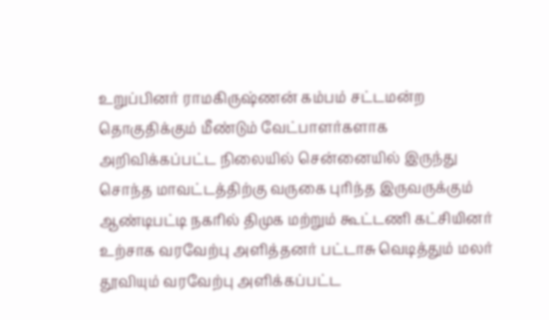உறுப்பினர் ராமகிருஷ்ணன் கம்பம் சட்டமன்ற தொகுதிக்கும் மீண்டும் வேட்பாளர்களாக அறிவிக்கப்பட்ட நிலையில் சென்னையில் இருந்து சொந்த மாவட்டத்திற்கு வருகை புரிந்த இருவருக்கும் ஆண்டிபட்டி நகரில் திமுக மற்றும் கூட்டணி கட்சியினர் உற்சாக வரவேற்பு அளித்தனர் பட்டாசு வெடித்தும் மலர் தூவியும் வரவேற்பு அளிக்கப்பட்ட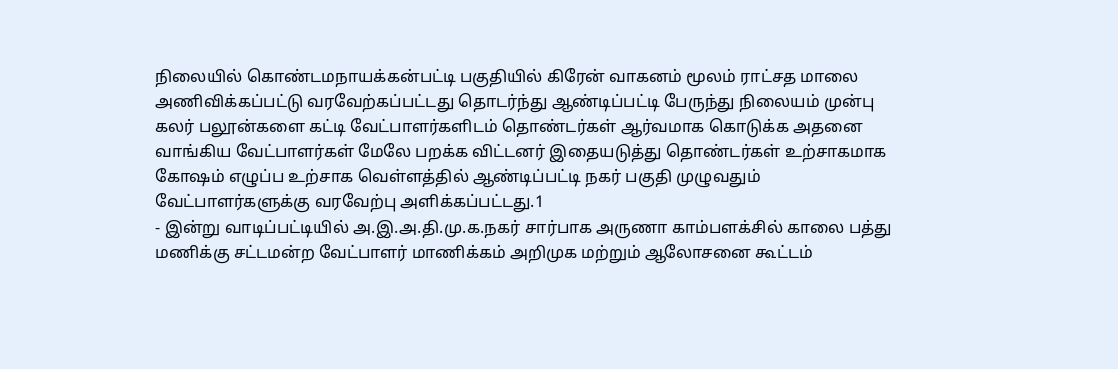நிலையில் கொண்டமநாயக்கன்பட்டி பகுதியில் கிரேன் வாகனம் மூலம் ராட்சத மாலை அணிவிக்கப்பட்டு வரவேற்கப்பட்டது தொடர்ந்து ஆண்டிப்பட்டி பேருந்து நிலையம் முன்பு கலர் பலூன்களை கட்டி வேட்பாளர்களிடம் தொண்டர்கள் ஆர்வமாக கொடுக்க அதனை வாங்கிய வேட்பாளர்கள் மேலே பறக்க விட்டனர் இதையடுத்து தொண்டர்கள் உற்சாகமாக கோஷம் எழுப்ப உற்சாக வெள்ளத்தில் ஆண்டிப்பட்டி நகர் பகுதி முழுவதும் வேட்பாளர்களுக்கு வரவேற்பு அளிக்கப்பட்டது.1
- இன்று வாடிப்பட்டியில் அ.இ.அ.தி.மு.க.நகர் சார்பாக அருணா காம்பளக்சில் காலை பத்து மணிக்கு சட்டமன்ற வேட்பாளர் மாணிக்கம் அறிமுக மற்றும் ஆலோசனை கூட்டம்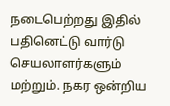நடைபெற்றது இதில் பதினெட்டு வார்டு செயலாளர்களும் மற்றும். நகர ஒன்றிய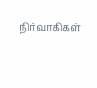நிர்வாகிகள்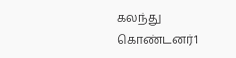கலந்து கொண்டனர்1